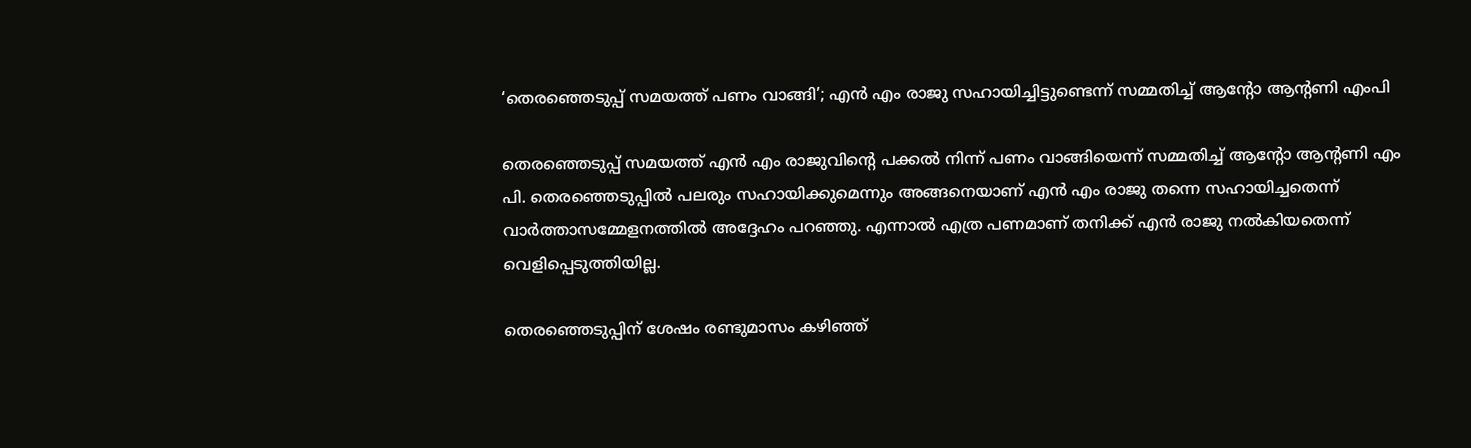‘തെരഞ്ഞെടുപ്പ് സമയത്ത് പണം വാങ്ങി’; എൻ എം രാജു സഹായിച്ചിട്ടുണ്ടെന്ന് സമ്മതിച്ച് ആൻ്റോ ആൻ്റണി എംപി

തെരഞ്ഞെടുപ്പ് സമയത്ത് എൻ എം രാജുവിൻ്റെ പക്കല്‍ നിന്ന് പണം വാങ്ങിയെന്ന് സമ്മതിച്ച് ആൻ്റോ ആൻ്റണി എം പി. തെരഞ്ഞെടുപ്പില്‍ പലരും സഹായിക്കുമെന്നും അങ്ങനെയാണ് എൻ എം രാജു തന്നെ സഹായിച്ചതെന്ന് വാര്‍ത്താസമ്മേളനത്തില്‍ അദ്ദേഹം പറഞ്ഞു. എന്നാല്‍ എത്ര പണമാണ് തനിക്ക് എൻ രാജു നല്‍കിയതെന്ന് വെളിപ്പെടുത്തിയില്ല.

തെരഞ്ഞെടുപ്പിന് ശേഷം രണ്ടുമാസം കഴിഞ്ഞ്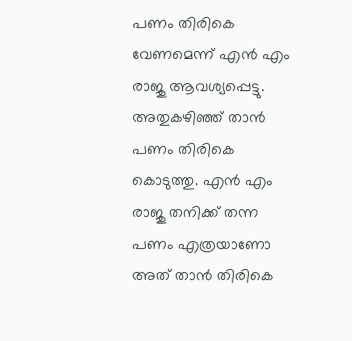പണം തിരികെ വേണമെന്ന് എൻ എം രാജു ആവശ്യപ്പെട്ടു. അതുകഴിഞ്ഞ് താൻ പണം തിരികെ കൊടുത്തു. എൻ എം രാജു തനിക്ക് തന്ന പണം എത്രയാണോ അത് താൻ തിരികെ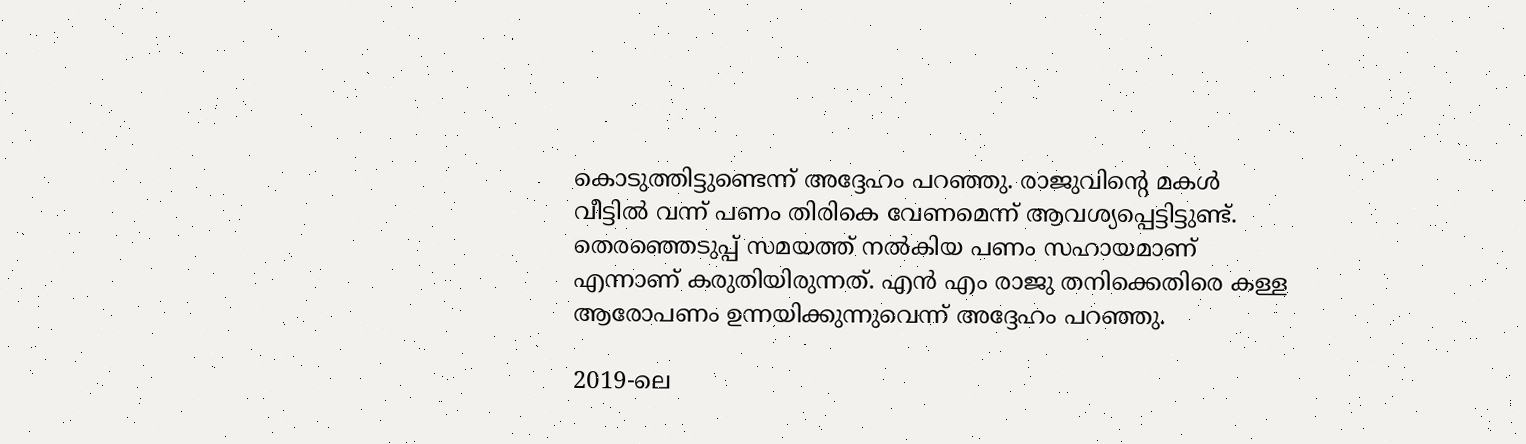കൊടുത്തിട്ടുണ്ടെന്ന് അദ്ദേഹം പറഞ്ഞു. രാജുവിന്റെ മകൾ വീട്ടിൽ വന്ന് പണം തിരികെ വേണമെന്ന് ആവശ്യപ്പെട്ടിട്ടുണ്ട്. തെരഞ്ഞെടുപ്പ് സമയത്ത് നൽകിയ പണം സഹായമാണ് എന്നാണ് കരുതിയിരുന്നത്. എൻ എം രാജു തനിക്കെതിരെ കള്ള ആരോപണം ഉന്നയിക്കുന്നുവെന്ന് അദ്ദേഹം പറഞ്ഞു.

2019-ലെ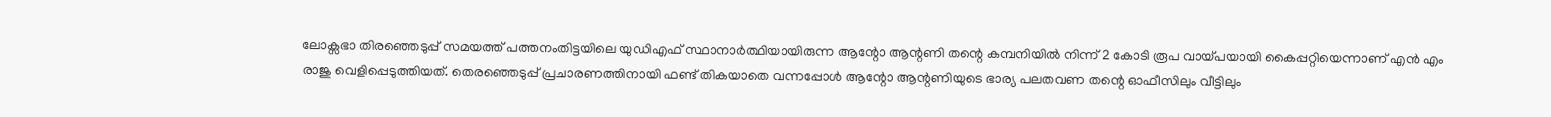ലോക്സഭാ തിരഞ്ഞെടുപ്പ് സമയത്ത് പത്തനംതിട്ടയിലെ യുഡിഎഫ് സ്ഥാനാർത്ഥിയായിരുന്ന ആന്റോ ആന്റണി തന്റെ കമ്പനിയിൽ നിന്ന് 2 കോടി രൂപ വായ്പയായി കൈപ്പറ്റിയെന്നാണ് എൻ എം രാജു വെളിപ്പെടുത്തിയത്. തെരഞ്ഞെടുപ്പ് പ്രചാരണത്തിനായി ഫണ്ട് തികയാതെ വന്നപ്പോൾ ആന്റോ ആന്റണിയുടെ ഭാര്യ പലതവണ തന്റെ ഓഫീസിലും വീട്ടിലും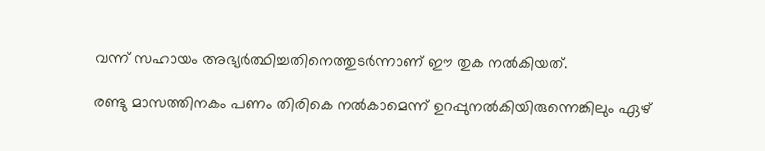വന്ന് സഹായം അഭ്യർത്ഥിച്ചതിനെത്തുടർന്നാണ് ഈ തുക നൽകിയത്.

രണ്ടു മാസത്തിനകം പണം തിരികെ നൽകാമെന്ന് ഉറപ്പുനൽകിയിരുന്നെങ്കിലും ഏഴ്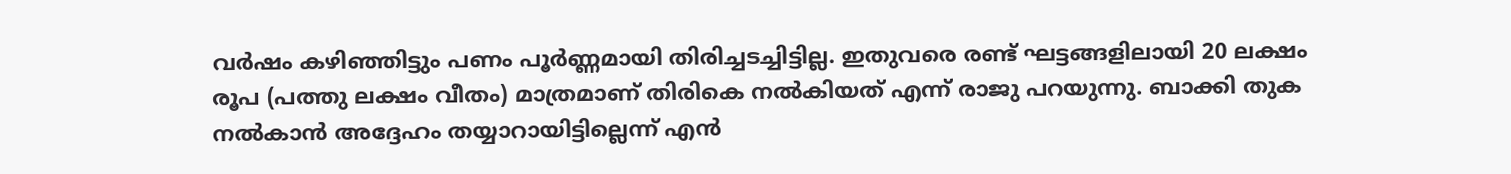വർഷം കഴിഞ്ഞിട്ടും പണം പൂർണ്ണമായി തിരിച്ചടച്ചിട്ടില്ല. ഇതുവരെ രണ്ട് ഘട്ടങ്ങളിലായി 20 ലക്ഷം രൂപ (പത്തു ലക്ഷം വീതം) മാത്രമാണ് തിരികെ നൽകിയത് എന്ന് രാജു പറയുന്നു. ബാക്കി തുക നൽകാൻ അദ്ദേഹം തയ്യാറായിട്ടില്ലെന്ന് എൻ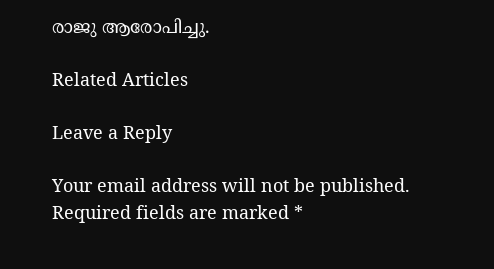രാജു ആരോപിച്ചു.

Related Articles

Leave a Reply

Your email address will not be published. Required fields are marked *